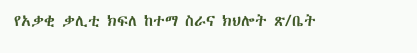የአቃቂ ቃሊቲ ክፍለ ከተማ ስራና ክህሎት ጽ/ቤት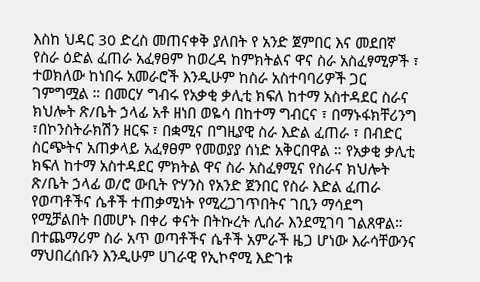እስከ ህዳር 30 ድረስ መጠናቀቅ ያለበት የ አንድ ጀምበር እና መደበኛ የስራ ዕድል ፈጠራ አፈፃፀም ከወረዳ ከምክትልና ዋና ስራ አስፈፃሚዎች ፣ ተወክለው ከነበሩ አመራሮች እንዲሁም ከስራ አስተባባሪዎች ጋር ገምግሟል ። በመርሃ ግብሩ የአቃቂ ቃሊቲ ክፍለ ከተማ አስተዳደር ስራና ክህሎት ጽ/ቤት ኃላፊ አቶ ዘነበ ወዬሳ በከተማ ግብርና ፣ በማኑፋክቸሪንግ ፣በኮንስትራክሽን ዘርፍ ፣ በቋሚና በግዚያዊ ስራ እድል ፈጠራ ፣ በብድር ስርጭትና አጠቃላይ አፈፃፀም የመወያያ ሰነድ አቅርበዋል ። የአቃቂ ቃሊቲ ክፍለ ከተማ አስተዳደር ምክትል ዋና ስራ አስፈፃሚና የስራና ክህሎት ጽ/ቤት ኃላፊ ወ/ሮ ውቢት ዮሃንስ የአንድ ጀንበር የስራ እድል ፈጠራ የወጣቶችና ሴቶች ተጠቃሚነት የሚረጋገጥበትና ገቢን ማሳደግ የሚቻልበት በመሆኑ በቀሪ ቀናት በትኩረት ሊሰራ እንደሚገባ ገልጸዋል። በተጨማሪም ስራ አጥ ወጣቶችና ሴቶች አምራች ዜጋ ሆነው እራሳቸውንና ማህበረሰቡን እንዲሁም ሀገራዊ የኢኮኖሚ እድገቱ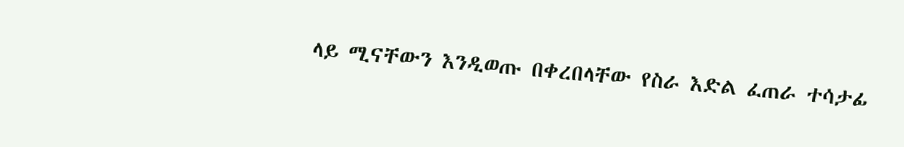ላይ ሚናቸውን እንዲወጡ በቀረበላቸው የስራ እድል ፈጠራ ተሳታፊ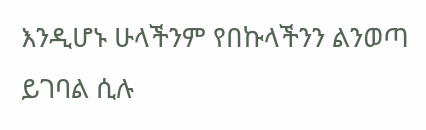እንዲሆኑ ሁላችንም የበኩላችንን ልንወጣ ይገባል ሲሉ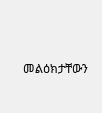መልዕክታቸውን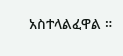አስተላልፈዋል ።